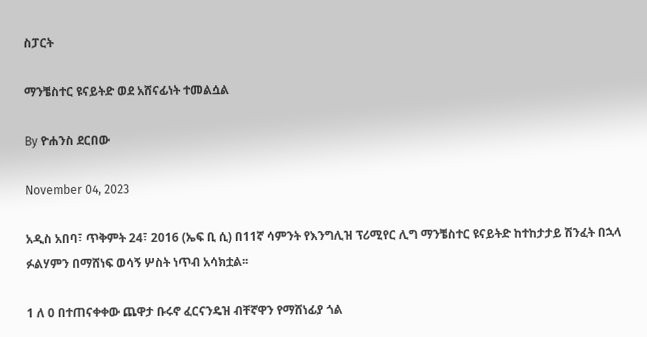ስፓርት

ማንቼስተር ዩናይትድ ወደ አሸናፊነት ተመልሷል

By ዮሐንስ ደርበው

November 04, 2023

አዲስ አበባ፣ ጥቅምት 24፣ 2016 (ኤፍ ቢ ሲ) በ11ኛ ሳምንት የእንግሊዝ ፕሪሚየር ሊግ ማንቼስተር ዩናይትድ ከተከታታይ ሽንፈት በኋላ ፉልሃምን በማሸነፍ ወሳኝ ሦስት ነጥብ አሳክቷል፡፡

1 ለ 0 በተጠናቀቀው ጨዋታ ቡሩኖ ፈርናንዴዝ ብቸኛዋን የማሸነፊያ ጎል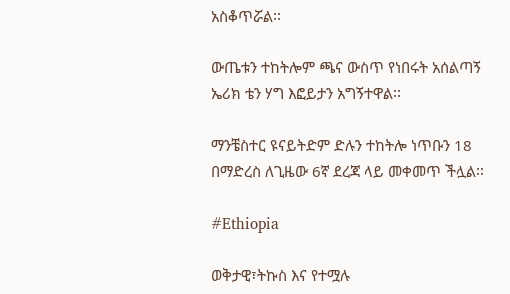አስቆጥሯል፡፡

ውጤቱን ተከትሎም ጫና ውስጥ የነበሩት አሰልጣኝ ኤሪክ ቴን ሃግ እፎይታን አግኝተዋል፡፡

ማንቼስተር ዩናይትድም ድሉን ተከትሎ ነጥቡን 18 በማድረስ ለጊዜው 6ኛ ደረጃ ላይ መቀመጥ ችሏል፡፡

#Ethiopia

ወቅታዊ፣ትኩስ እና የተሟሉ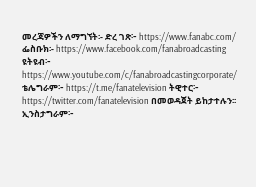መረጃዎችን ለማግኘት፡- ድረ ገጽ፦ https://www.fanabc.com/ ፌስቡክ፡- https://www.facebook.com/fanabroadcasting ዩትዩብ፦ https://www.youtube.com/c/fanabroadcastingcorporate/ ቴሌግራም፦ https://t.me/fanatelevision ትዊተር፦ https://twitter.com/fanatelevision በመወዳጀት ይከታተሉን፡፡ ኢንስታግራም፦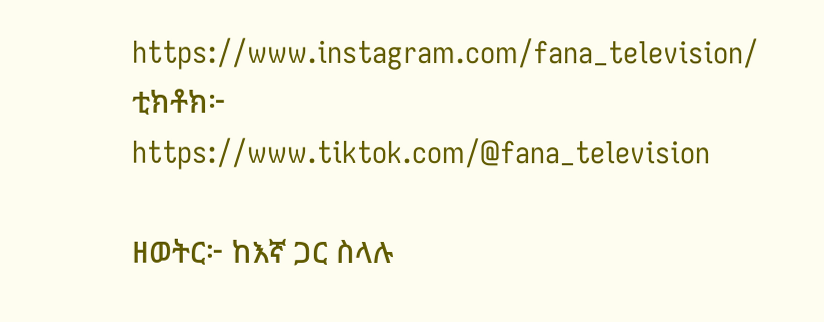https://www.instagram.com/fana_television/ ቲክቶክ፦ https://www.tiktok.com/@fana_television

ዘወትር፦ ከእኛ ጋር ስላሉ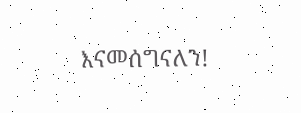እናመሰግናለን!